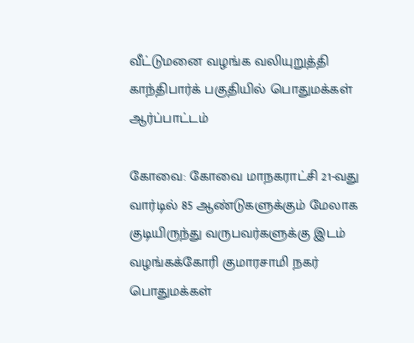வீட்டுமனை வழங்க வலியுறுத்தி காந்திபார்க் பகுதியில் பொதுமக்கள் ஆர்ப்பாட்டம்

கோவை: கோவை மாநகராட்சி 21-வது வார்டில் 85 ஆண்டுகளுக்கும் மேலாக குடியிருந்து வருபவர்களுக்கு இடம் வழங்கக்கோரி குமாரசாமி நகர் பொதுமக்கள்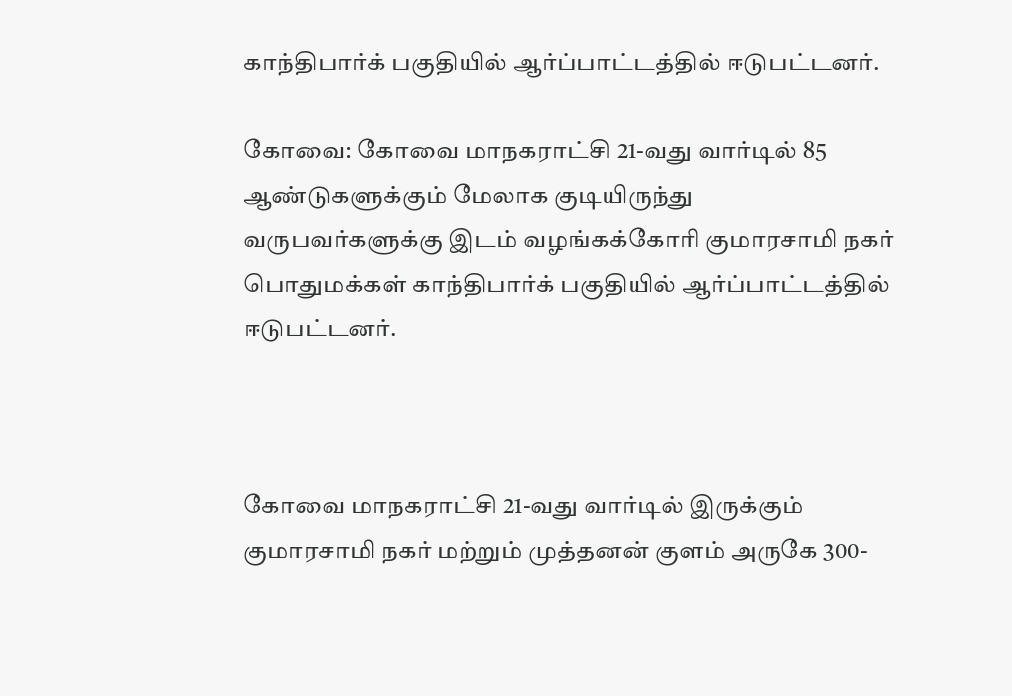காந்திபார்க் பகுதியில் ஆர்ப்பாட்டத்தில் ஈடுபட்டனர்.

கோவை: கோவை மாநகராட்சி 21-வது வார்டில் 85 ஆண்டுகளுக்கும் மேலாக குடியிருந்து வருபவர்களுக்கு இடம் வழங்கக்கோரி குமாரசாமி நகர் பொதுமக்கள் காந்திபார்க் பகுதியில் ஆர்ப்பாட்டத்தில் ஈடுபட்டனர்.



கோவை மாநகராட்சி 21-வது வார்டில் இருக்கும் குமாரசாமி நகர் மற்றும் முத்தனன் குளம் அருகே 300-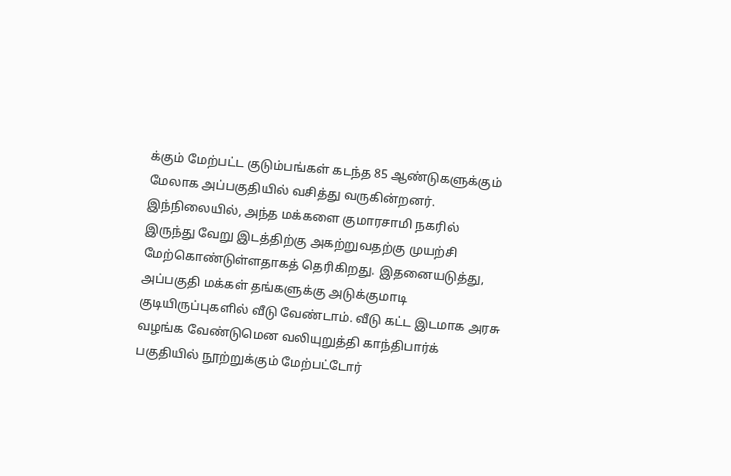க்கும் மேற்பட்ட குடும்பங்கள் கடந்த 85 ஆண்டுகளுக்கும் மேலாக அப்பகுதியில் வசித்து வருகின்றனர். இந்நிலையில், அந்த மக்களை குமாரசாமி நகரில் இருந்து வேறு இடத்திற்கு அகற்றுவதற்கு முயற்சி மேற்கொண்டுள்ளதாகத் தெரிகிறது. இதனையடுத்து, அப்பகுதி மக்கள் தங்களுக்கு அடுக்குமாடி குடியிருப்புகளில் வீடு வேண்டாம். வீடு கட்ட இடமாக அரசு வழங்க வேண்டுமென வலியுறுத்தி காந்திபார்க் பகுதியில் நூற்றுக்கும் மேற்பட்டோர்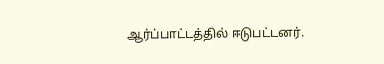ஆர்ப்பாட்டத்தில் ஈடுபட்டனர்.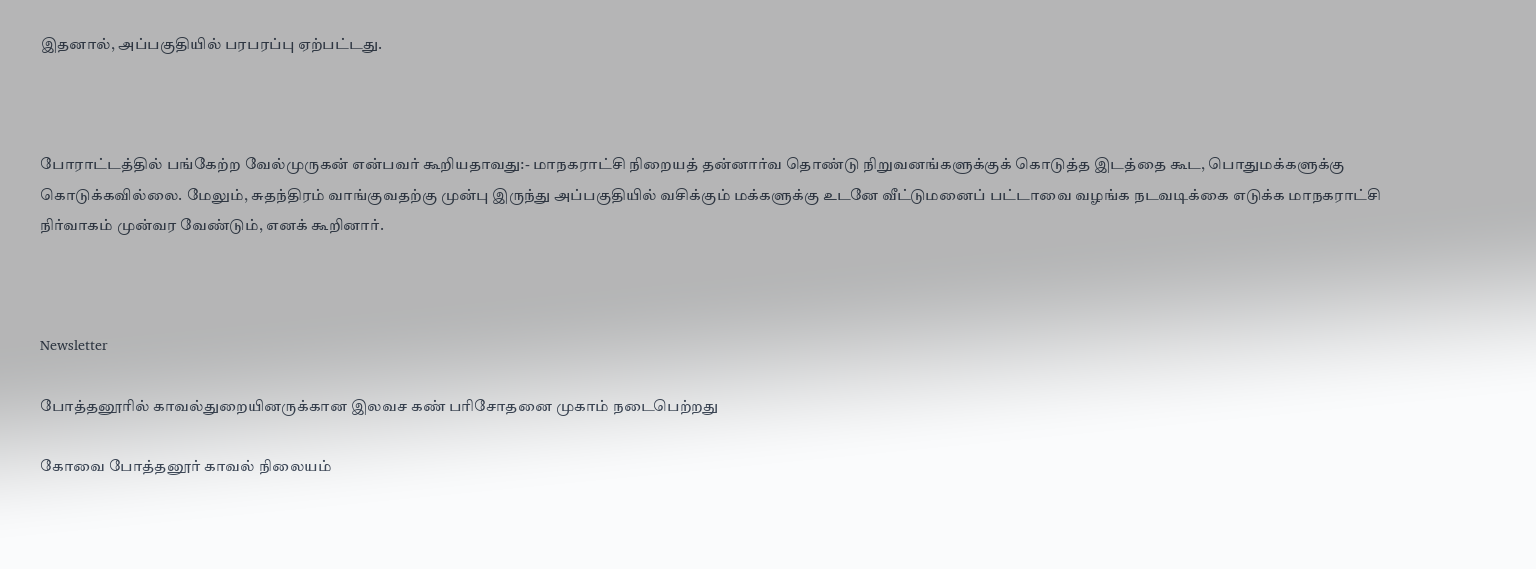இதனால், அப்பகுதியில் பரபரப்பு ஏற்பட்டது.



போராட்டத்தில் பங்கேற்ற வேல்முருகன் என்பவர் கூறியதாவது:- மாநகராட்சி நிறையத் தன்னார்வ தொண்டு நிறுவனங்களுக்குக் கொடுத்த இடத்தை கூட, பொதுமக்களுக்கு கொடுக்கவில்லை. மேலும், சுதந்திரம் வாங்குவதற்கு முன்பு இருந்து அப்பகுதியில் வசிக்கும் மக்களுக்கு உடனே வீட்டுமனைப் பட்டாவை வழங்க நடவடிக்கை எடுக்க மாநகராட்சி நிர்வாகம் முன்வர வேண்டும், எனக் கூறினார்.



Newsletter

போத்தனூரில் காவல்துறையினருக்கான இலவச கண் பரிசோதனை முகாம் நடைபெற்றது

கோவை போத்தனூர் காவல் நிலையம்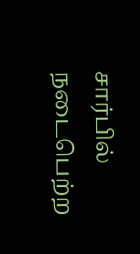சார்பில் நடைபெற்ற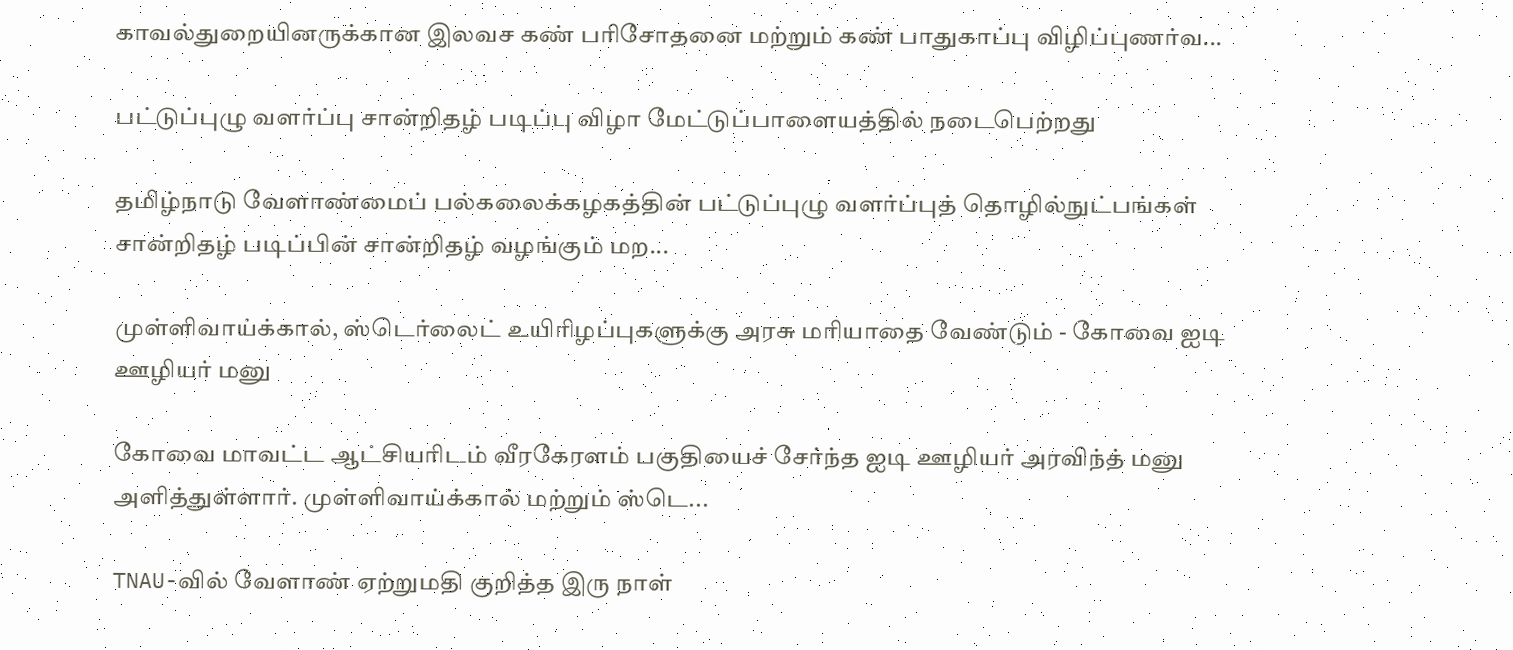காவல்துறையினருக்கான இலவச கண் பரிசோதனை மற்றும் கண் பாதுகாப்பு விழிப்புணர்வ...

பட்டுப்புழு வளர்ப்பு சான்றிதழ் படிப்பு விழா மேட்டுப்பாளையத்தில் நடைபெற்றது

தமிழ்நாடு வேளாண்மைப் பல்கலைக்கழகத்தின் பட்டுப்புழு வளர்ப்புத் தொழில்நுட்பங்கள் சான்றிதழ் படிப்பின் சான்றிதழ் வழங்கும் மற...

முள்ளிவாய்க்கால், ஸ்டெர்லைட் உயிரிழப்புகளுக்கு அரசு மரியாதை வேண்டும் - கோவை ஐடி ஊழியர் மனு

கோவை மாவட்ட ஆட்சியரிடம் வீரகேரளம் பகுதியைச் சேர்ந்த ஐடி ஊழியர் அரவிந்த் மனு அளித்துள்ளார். முள்ளிவாய்க்கால் மற்றும் ஸ்டெ...

TNAU-வில் வேளாண் ஏற்றுமதி குறித்த இரு நாள்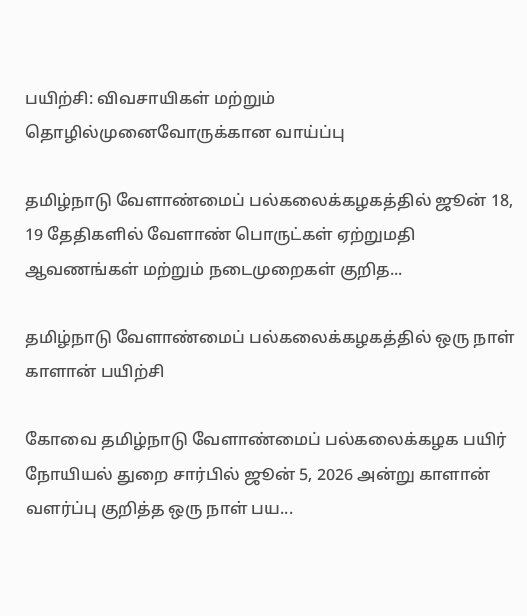பயிற்சி: விவசாயிகள் மற்றும் தொழில்முனைவோருக்கான வாய்ப்பு

தமிழ்நாடு வேளாண்மைப் பல்கலைக்கழகத்தில் ஜூன் 18, 19 தேதிகளில் வேளாண் பொருட்கள் ஏற்றுமதி ஆவணங்கள் மற்றும் நடைமுறைகள் குறித...

தமிழ்நாடு வேளாண்மைப் பல்கலைக்கழகத்தில் ஒரு நாள் காளான் பயிற்சி

கோவை தமிழ்நாடு வேளாண்மைப் பல்கலைக்கழக பயிர் நோயியல் துறை சார்பில் ஜூன் 5, 2026 அன்று காளான் வளர்ப்பு குறித்த ஒரு நாள் பய...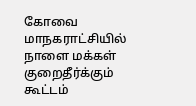கோவை மாநகராட்சியில் நாளை மக்கள் குறைதீர்க்கும் கூட்டம்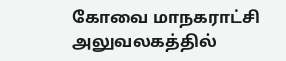கோவை மாநகராட்சி அலுவலகத்தில்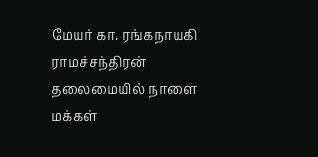மேயர் கா. ரங்கநாயகி ராமச்சந்திரன் தலைமையில் நாளை மக்கள்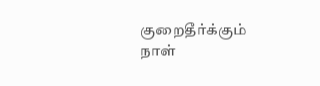குறைதீர்க்கும் நாள்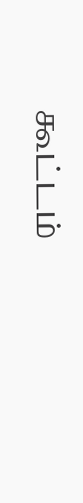கூட்டம்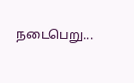நடைபெறு...